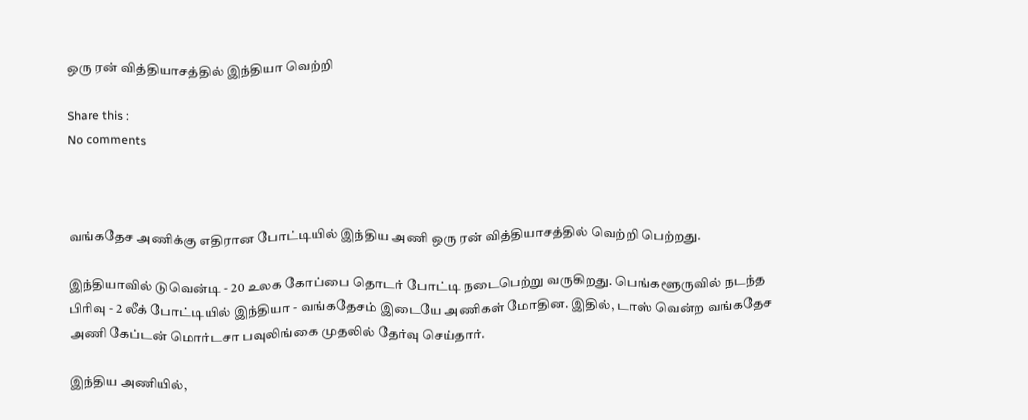ஒரு ரன் வித்தியாசத்தில் இந்தியா வெற்றி

Share this :
No comments



வங்கதேச அணிக்கு எதிரான போட்டியில் இந்திய அணி ஒரு ரன் வித்தியாசத்தில் வெற்றி பெற்றது.

இந்தியாவில் டுவென்டி - 20 உலக கோப்பை தொடர் போட்டி நடைபெற்று வருகிறது. பெங்களூருவில் நடந்த பிரிவு - 2 லீக் போட்டியில் இந்தியா - வங்கதேசம் இடையே அணிகள் மோதின. இதில், டாஸ் வென்ற வங்கதேச அணி கேப்டன் மொர்டசா பவுலிங்கை முதலில் தேர்வு செய்தார்.

இந்திய அணியில்,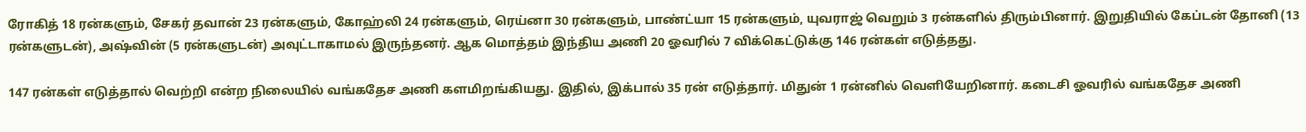ரோகித் 18 ரன்களும், சேகர் தவான் 23 ரன்களும், கோஹ்லி 24 ரன்களும், ரெய்னா 30 ரன்களும், பாண்ட்யா 15 ரன்களும், யுவராஜ் வெறும் 3 ரன்களில் திரும்பினார். இறுதியில் கேப்டன் தோனி (13 ரன்களுடன்), அஷ்வின் (5 ரன்களுடன்) அவுட்டாகாமல் இருந்தனர். ஆக மொத்தம் இந்திய அணி 20 ஓவரில் 7 விக்கெட்டுக்கு 146 ரன்கள் எடுத்தது.

147 ரன்கள் எடுத்தால் வெற்றி என்ற நிலையில் வங்கதேச அணி களமிறங்கியது. இதில், இக்பால் 35 ரன் எடுத்தார். மிதுன் 1 ரன்னில் வெளியேறினார். கடைசி ஓவரில் வங்கதேச அணி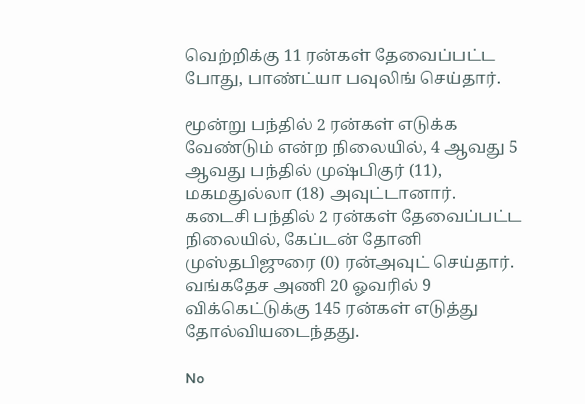வெற்றிக்கு 11 ரன்கள் தேவைப்பட்ட போது, பாண்ட்யா பவுலிங் செய்தார்.

மூன்று பந்தில் 2 ரன்கள் எடுக்க வேண்டும் என்ற நிலையில், 4 ஆவது 5 ஆவது பந்தில் முஷ்பிகுர் (11), மகமதுல்லா (18) அவுட்டானார். கடைசி பந்தில் 2 ரன்கள் தேவைப்பட்ட நிலையில், கேப்டன் தோனி முஸ்தபிஜுரை (0) ரன்அவுட் செய்தார். வங்கதேச அணி 20 ஓவரில் 9 விக்கெட்டுக்கு 145 ரன்கள் எடுத்து தோல்வியடைந்தது.

No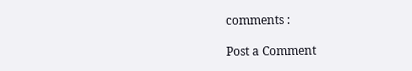comments :

Post a Comment